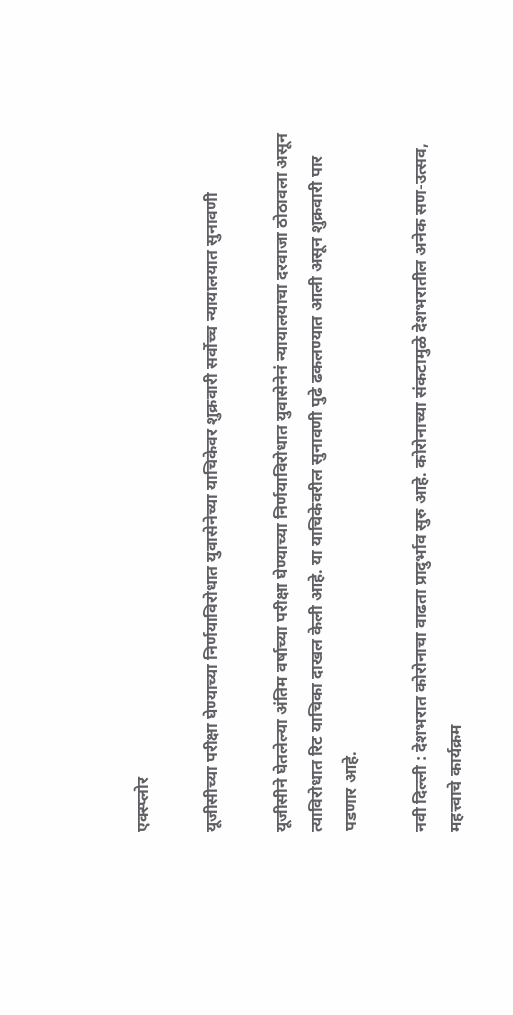एक्स्प्लोर

यूजीसीच्या परीक्षा घेण्याच्या निर्णयाविरोधात युवासेनेच्या याचिकेवर शुक्रवारी सर्वोच्च न्यायालयात सुनावणी

यूजीसीने घेतलेल्या अंतिम वर्षाच्या परीक्षा घेण्याच्या निर्णयाविरोधात युवासेनेनं न्यायालयाचा दरवाजा ठोठावला असून त्याविरोधात रिट याचिका दाखल केली आहे. या याचिकेवरील सुनावणी पुढे ढकलण्यात आली असून शुक्रवारी पार पडणार आहे.

नवी दिल्ली : देशभरात कोरोनाचा वाढता प्रादुर्भाव सुरु आहे. कोरोनाच्या संकटामुळे देशभरातील अनेक सण-उत्सव, महत्त्वाचे कार्यक्रम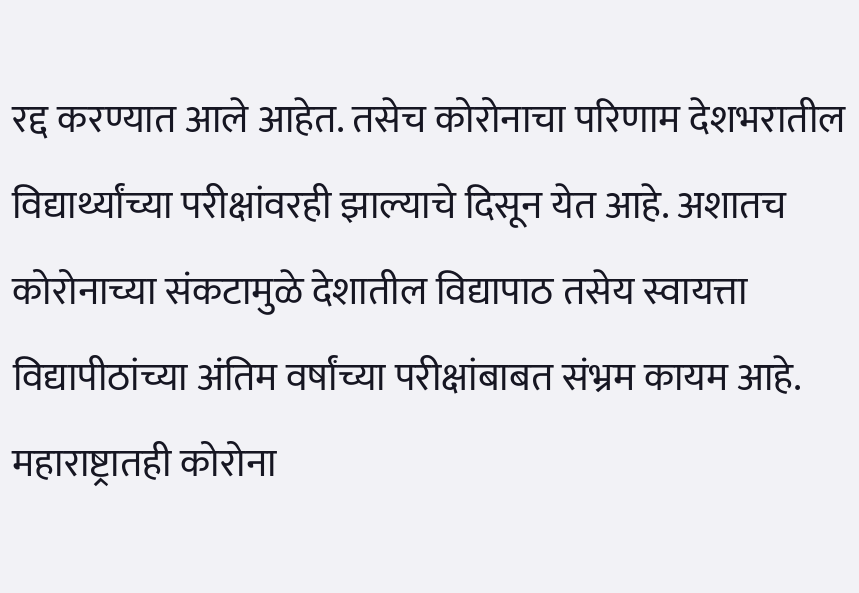रद्द करण्यात आले आहेत. तसेच कोरोनाचा परिणाम देशभरातील विद्यार्थ्यांच्या परीक्षांवरही झाल्याचे दिसून येत आहे. अशातच कोरोनाच्या संकटामुळे देशातील विद्यापाठ तसेय स्वायत्ता विद्यापीठांच्या अंतिम वर्षांच्या परीक्षांबाबत संभ्रम कायम आहे. महाराष्ट्रातही कोरोना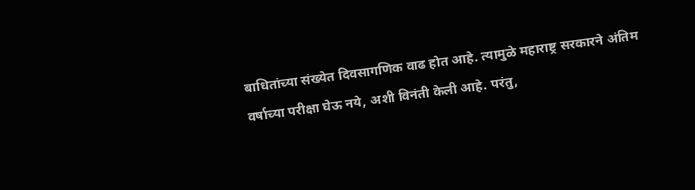बाधितांच्या संख्येत दिवसागणिक वाढ होत आहे. त्यामुळे महाराष्ट्र सरकारने अंतिम वर्षाच्या परीक्षा घेऊ नये, अशी विनंती केली आहे. परंतु,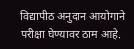विद्यापीठ अनुदान आयोगाने परीक्षा घेण्यावर ठाम आहे.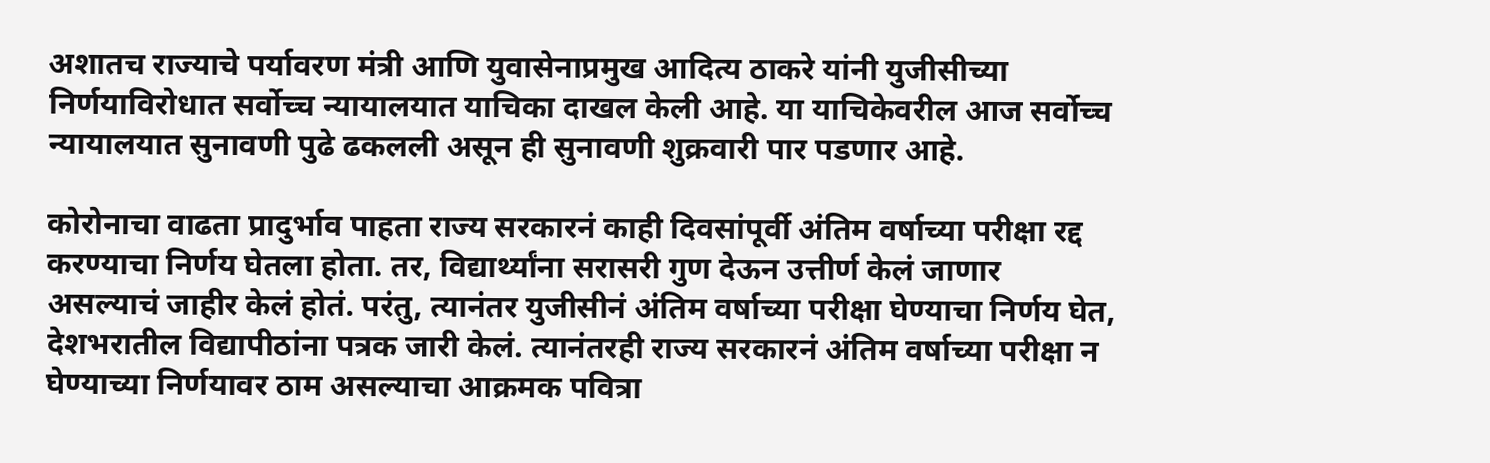अशातच राज्याचे पर्यावरण मंत्री आणि युवासेनाप्रमुख आदित्य ठाकरे यांनी युजीसीच्या निर्णयाविरोधात सर्वोच्च न्यायालयात याचिका दाखल केली आहे. या याचिकेवरील आज सर्वोच्च न्यायालयात सुनावणी पुढे ढकलली असून ही सुनावणी शुक्रवारी पार पडणार आहे.

कोरोनाचा वाढता प्रादुर्भाव पाहता राज्य सरकारनं काही दिवसांपूर्वी अंतिम वर्षाच्या परीक्षा रद्द करण्याचा निर्णय घेतला होता. तर, विद्यार्थ्यांना सरासरी गुण देऊन उत्तीर्ण केलं जाणार असल्याचं जाहीर केलं होतं. परंतु, त्यानंतर युजीसीनं अंतिम वर्षाच्या परीक्षा घेण्याचा निर्णय घेत, देशभरातील विद्यापीठांना पत्रक जारी केलं. त्यानंतरही राज्य सरकारनं अंतिम वर्षाच्या परीक्षा न घेण्याच्या निर्णयावर ठाम असल्याचा आक्रमक पवित्रा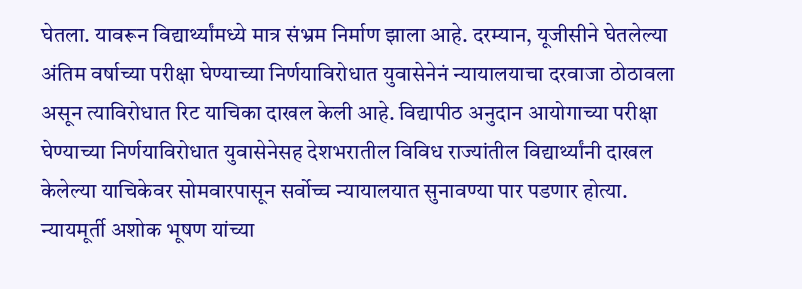घेतला. यावरून विद्यार्थ्यांमध्ये मात्र संभ्रम निर्माण झाला आहे. दरम्यान, यूजीसीने घेतलेल्या अंतिम वर्षाच्या परीक्षा घेण्याच्या निर्णयाविरोधात युवासेनेनं न्यायालयाचा दरवाजा ठोठावला असून त्याविरोधात रिट याचिका दाखल केली आहे. विद्यापीठ अनुदान आयोगाच्या परीक्षा घेण्याच्या निर्णयाविरोधात युवासेनेसह देशभरातील विविध राज्यांतील विद्यार्थ्यांनी दाखल केलेल्या याचिकेवर सोमवारपासून सर्वोच्च न्यायालयात सुनावण्या पार पडणार होत्या. न्यायमूर्ती अशोक भूषण यांच्या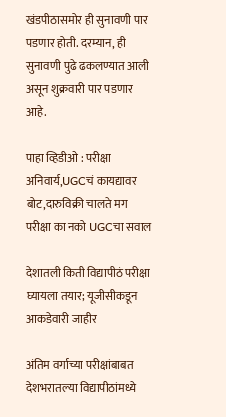खंडपीठासमोर ही सुनावणी पार पडणार होती. दरम्यान, ही सुनावणी पुढे ढकलण्यात आली असून शुक्रवारी पार पडणार आहे.

पाहा व्हिडीओ : परीक्षा अनिवार्य,UGCचं कायद्यावर बोट,दारुविक्री चालते मग परीक्षा का नको UGCचा सवाल

देशातली किती विद्यापीठं परीक्षा घ्यायला तयार; यूजीसीकडून आकडेवारी जाहीर

अंतिम वर्गाच्या परीक्षांबाबत देशभरातल्या विद्यापीठांमध्ये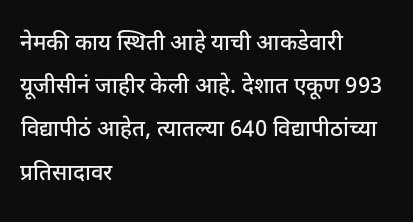नेमकी काय स्थिती आहे याची आकडेवारी यूजीसीनं जाहीर केली आहे. देशात एकूण 993 विद्यापीठं आहेत, त्यातल्या 640 विद्यापीठांच्या प्रतिसादावर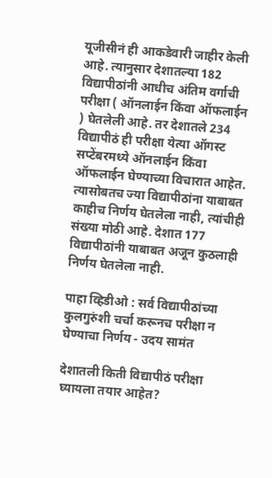यूजीसीनं ही आकडेवारी जाहीर केली आहे. त्यानुसार देशातल्या 182 विद्यापीठांनी आधीच अंतिम वर्गाची परीक्षा ( ऑनलाईन किंवा ऑफलाईन ) घेतलेली आहे. तर देशातले 234 विद्यापीठं ही परीक्षा येत्या ऑगस्ट सप्टेंबरमध्ये ऑनलाईन किंवा ऑफलाईन घेण्याच्या विचारात आहेत. त्यासोबतच ज्या विद्यापीठांना याबाबत काहीच निर्णय घेतलेला नाही, त्यांचीही संख्या मोठी आहे. देशात 177 विद्यापीठांनी याबाबत अजून कुठलाही निर्णय घेतलेला नाही.

पाहा व्हिडीओ : सर्व विद्यापीठांच्या कुलगुरुंशी चर्चा करूनच परीक्षा न घेण्याचा निर्णय - उदय सामंत

देशातली किती विद्यापीठं परीक्षा घ्यायला तयार आहेत?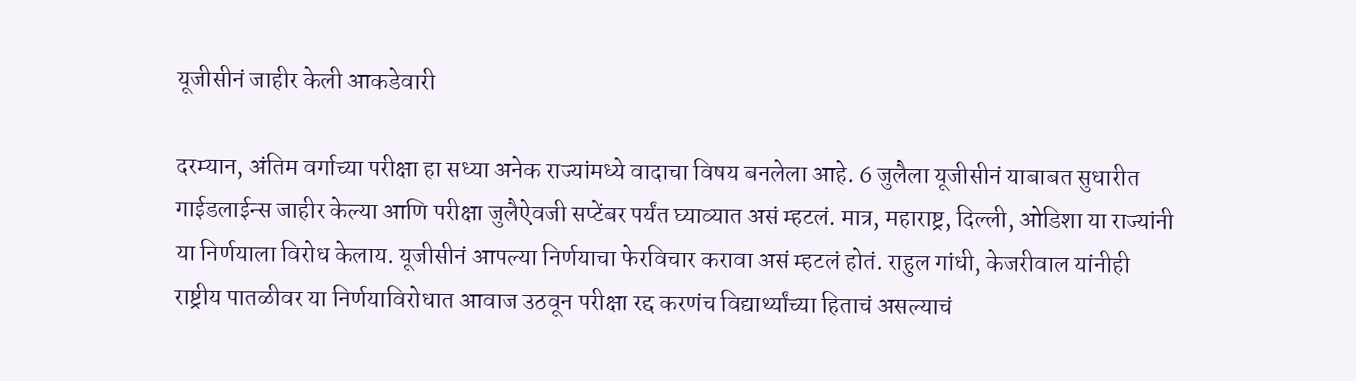यूजीसीनं जाहीर केली आकडेवारी

दरम्यान, अंतिम वर्गाच्या परीक्षा हा सध्या अनेक राज्यांमध्ये वादाचा विषय बनलेला आहे. 6 जुलैला यूजीसीनं याबाबत सुधारीत गाईडलाईन्स जाहीर केल्या आणि परीक्षा जुलैऐवजी सप्टेंबर पर्यंत घ्याव्यात असं म्हटलं. मात्र, महाराष्ट्र, दिल्ली, ओडिशा या राज्यांनी या निर्णयाला विरोध केलाय. यूजीसीनं आपल्या निर्णयाचा फेरविचार करावा असं म्हटलं होतं. राहुल गांधी, केजरीवाल यांनीही राष्ट्रीय पातळीवर या निर्णयाविरोधात आवाज उठवून परीक्षा रद्द करणंच विद्यार्थ्यांच्या हिताचं असल्याचं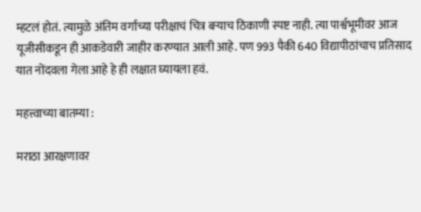म्हटलं होतं. त्यामुळे अंतिम वर्गाच्या परीक्षाचं चित्र बऱ्याच ठिकाणी स्पष्ट नाही. त्या पार्श्वभूमीवर आज यूजीसीकडून ही आकडेवारी जाहीर करण्यात आली आहे. पण 993 पैकी 640 विद्यापीठांचाच प्रतिसाद यात नोंदवला गेला आहे हे ही लक्षात घ्यायला हवं.

महत्त्वाच्या बातम्या :

मराठा आरक्षणावर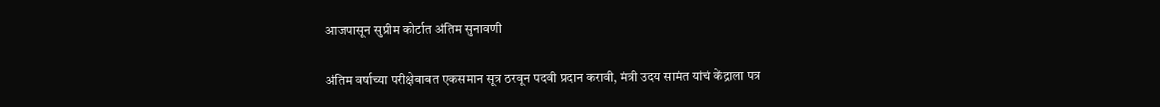आजपासून सुप्रीम कोर्टात अंतिम सुनावणी

अंतिम वर्षाच्या परीक्षेबाबत एकसमान सूत्र ठरवून पदवी प्रदान करावी, मंत्री उदय सामंत यांचं केंद्राला पत्र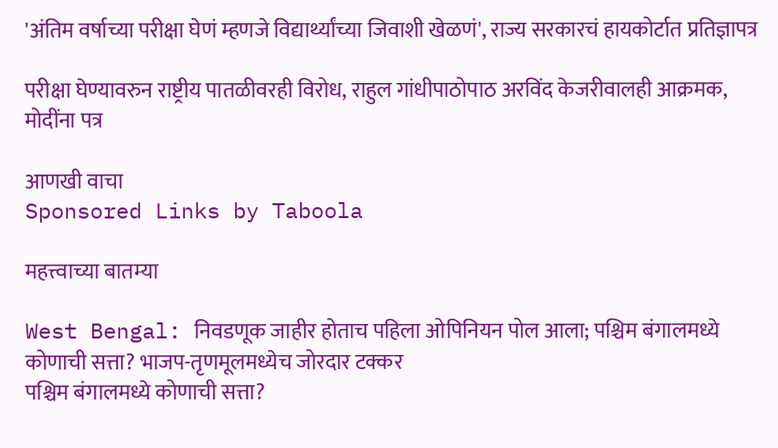'अंतिम वर्षाच्या परीक्षा घेणं म्हणजे विद्यार्थ्यांच्या जिवाशी खेळणं', राज्य सरकारचं हायकोर्टात प्रतिज्ञापत्र

परीक्षा घेण्यावरुन राष्ट्रीय पातळीवरही विरोध, राहुल गांधीपाठोपाठ अरविंद केजरीवालही आक्रमक, मोदींना पत्र

आणखी वाचा
Sponsored Links by Taboola

महत्त्वाच्या बातम्या

West Bengal: निवडणूक जाहीर होताच पहिला ओपिनियन पोल आला; पश्चिम बंगालमध्ये कोणाची सत्ता? भाजप-तृणमूलमध्येच जोरदार टक्कर
पश्चिम बंगालमध्ये कोणाची सत्ता?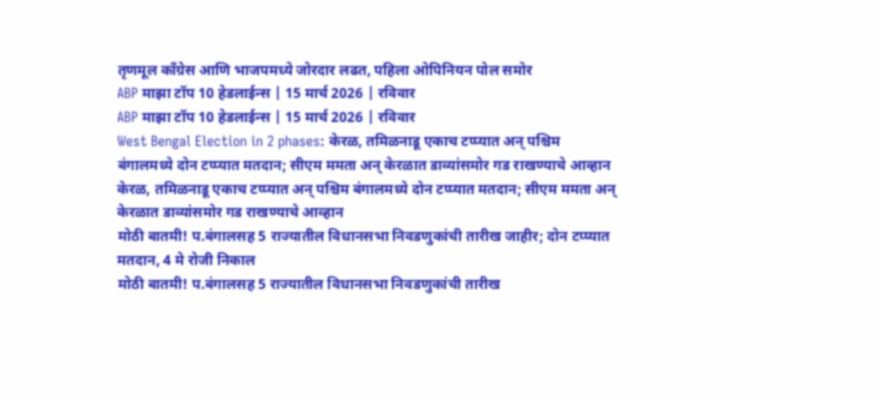तृणमूल काँग्रेस आणि भाजपमध्ये जोरदार लढत, पहिला ओपिनियन पोल समोर
ABP माझा टॉप 10 हेडलाईन्स | 15 मार्च 2026 | रविवार
ABP माझा टॉप 10 हेडलाईन्स | 15 मार्च 2026 | रविवार
West Bengal Election in 2 phases: केरळ, तमिळनाडू एकाच टप्प्यात अन् पश्चिम बंगालमध्ये दोन टप्प्यात मतदान; सीएम ममता अन् केरळात डाव्यांसमोर गड राखण्याचे आव्हान
केरळ, तमिळनाडू एकाच टप्प्यात अन् पश्चिम बंगालमध्ये दोन टप्प्यात मतदान; सीएम ममता अन् केरळात डाव्यांसमोर गड राखण्याचे आव्हान
मोठी बातमी! प.बंगालसह 5 राज्यातील विधानसभा निवडणुकांची तारीख जाहीर; दोन टप्प्यात मतदान, 4 मे रोजी निकाल
मोठी बातमी! प.बंगालसह 5 राज्यातील विधानसभा निवडणुकांची तारीख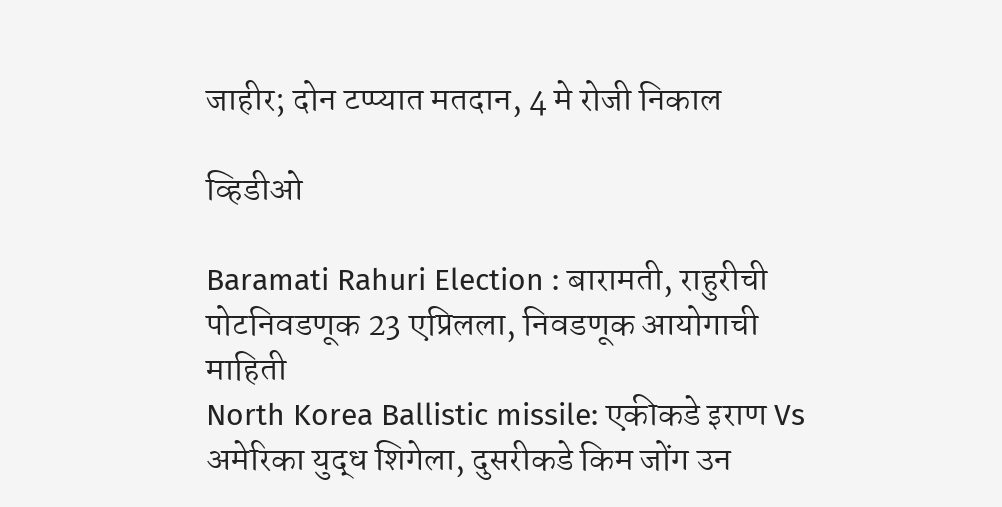जाहीर; दोन टप्प्यात मतदान, 4 मे रोजी निकाल

व्हिडीओ

Baramati Rahuri Election : बारामती, राहुरीची पोटनिवडणूक 23 एप्रिलला, निवडणूक आयोगाची माहिती
North Korea Ballistic missile: एकीकडे इराण Vs अमेरिका युद्ध शिगेला, दुसरीकडे किम जोंग उन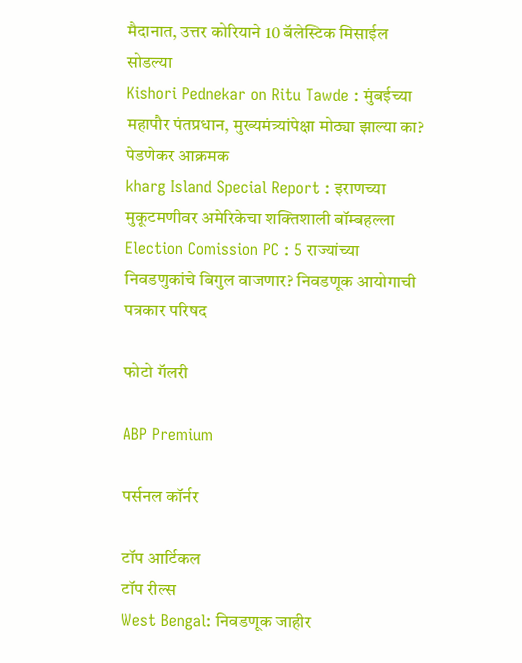मैदानात, उत्तर कोरियाने 10 बॅलेस्टिक मिसाईल सोडल्या
Kishori Pednekar on Ritu Tawde : मुंबईच्या महापौर पंतप्रधान, मुख्यमंत्र्यांपेक्षा मोठ्या झाल्या का? पेडणेकर आक्रमक
kharg Island Special Report : इराणच्या मुकूटमणीवर अमेरिकेचा शक्तिशाली बॉम्बहल्ला
Election Comission PC : 5 राज्यांच्या निवडणुकांचे बिगुल वाजणार? निवडणूक आयोगाची पत्रकार परिषद

फोटो गॅलरी

ABP Premium

पर्सनल कॉर्नर

टॉप आर्टिकल
टॉप रील्स
West Bengal: निवडणूक जाहीर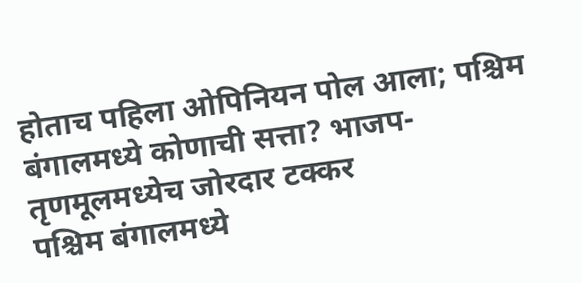होताच पहिला ओपिनियन पोल आला; पश्चिम बंगालमध्ये कोणाची सत्ता? भाजप-तृणमूलमध्येच जोरदार टक्कर
पश्चिम बंगालमध्ये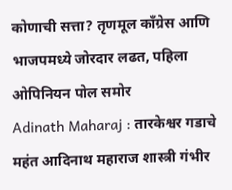कोणाची सत्ता? तृणमूल काँग्रेस आणि भाजपमध्ये जोरदार लढत, पहिला ओपिनियन पोल समोर
Adinath Maharaj : तारकेश्वर गडाचे महंत आदिनाथ महाराज शास्त्री गंभीर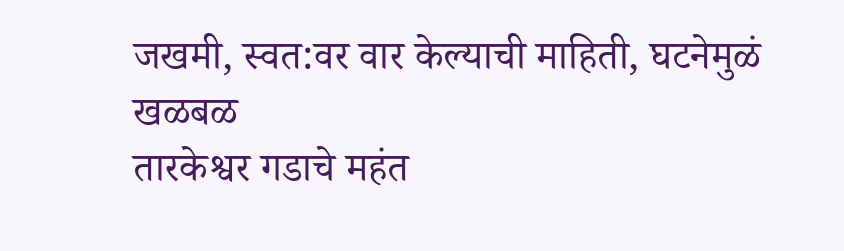जखमी, स्वत:वर वार केल्याची माहिती, घटनेमुळं खळबळ
तारकेश्वर गडाचे महंत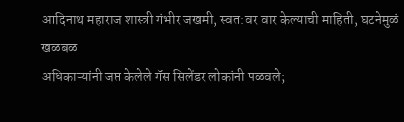आदिनाथ महाराज शास्त्री गंभीर जखमी, स्वत:वर वार केल्याची माहिती, घटनेमुळं खळबळ
अधिकाऱ्यांनी जप्त केलेले गॅस सिलेंडर लोकांनी पळवले;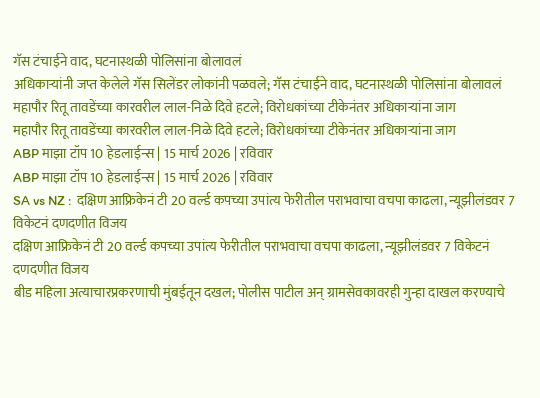गॅस टंचाईने वाद, घटनास्थळी पोलिसांना बोलावलं
अधिकाऱ्यांनी जप्त केलेले गॅस सिलेंडर लोकांनी पळवले; गॅस टंचाईने वाद, घटनास्थळी पोलिसांना बोलावलं
महापौर रितू तावडेंच्या कारवरील लाल-निळे दिवे हटले; विरोधकांच्या टीकेनंतर अधिकाऱ्यांना जाग
महापौर रितू तावडेंच्या कारवरील लाल-निळे दिवे हटले; विरोधकांच्या टीकेनंतर अधिकाऱ्यांना जाग
ABP माझा टॉप 10 हेडलाईन्स | 15 मार्च 2026 | रविवार
ABP माझा टॉप 10 हेडलाईन्स | 15 मार्च 2026 | रविवार
SA vs NZ :  दक्षिण आफ्रिकेनं टी 20 वर्ल्ड कपच्या उपांत्य फेरीतील पराभवाचा वचपा काढला, न्यूझीलंडवर 7 विकेटनं दणदणीत विजय
दक्षिण आफ्रिकेनं टी 20 वर्ल्ड कपच्या उपांत्य फेरीतील पराभवाचा वचपा काढला, न्यूझीलंडवर 7 विकेटनं दणदणीत विजय
बीड महिला अत्याचारप्रकरणाची मुंबईतून दखल; पोलीस पाटील अन् ग्रामसेवकावरही गुन्हा दाखल करण्याचे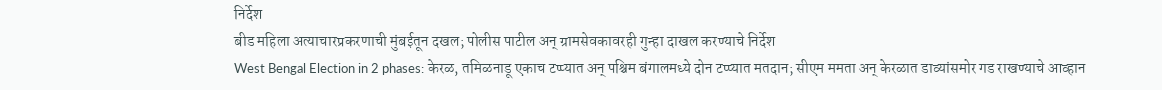निर्देश
बीड महिला अत्याचारप्रकरणाची मुंबईतून दखल; पोलीस पाटील अन् ग्रामसेवकावरही गुन्हा दाखल करण्याचे निर्देश
West Bengal Election in 2 phases: केरळ, तमिळनाडू एकाच टप्प्यात अन् पश्चिम बंगालमध्ये दोन टप्प्यात मतदान; सीएम ममता अन् केरळात डाव्यांसमोर गड राखण्याचे आव्हान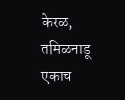केरळ, तमिळनाडू एकाच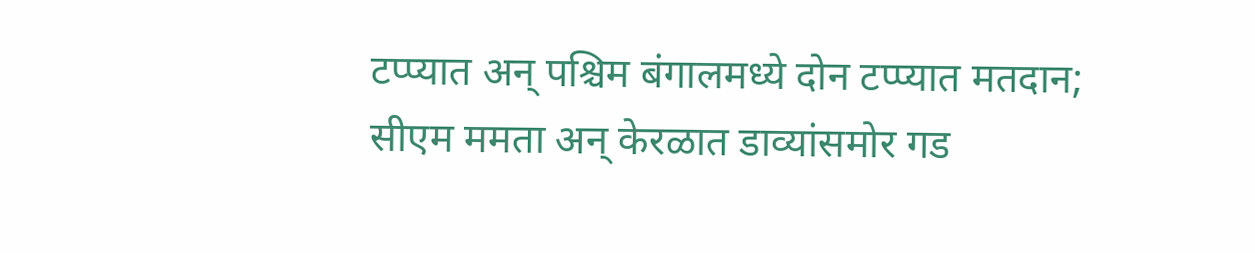टप्प्यात अन् पश्चिम बंगालमध्ये दोन टप्प्यात मतदान; सीएम ममता अन् केरळात डाव्यांसमोर गड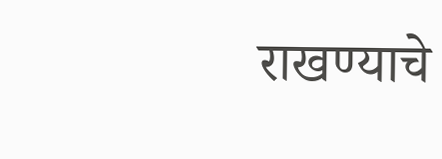राखण्याचे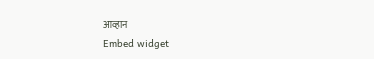आव्हान
Embed widget